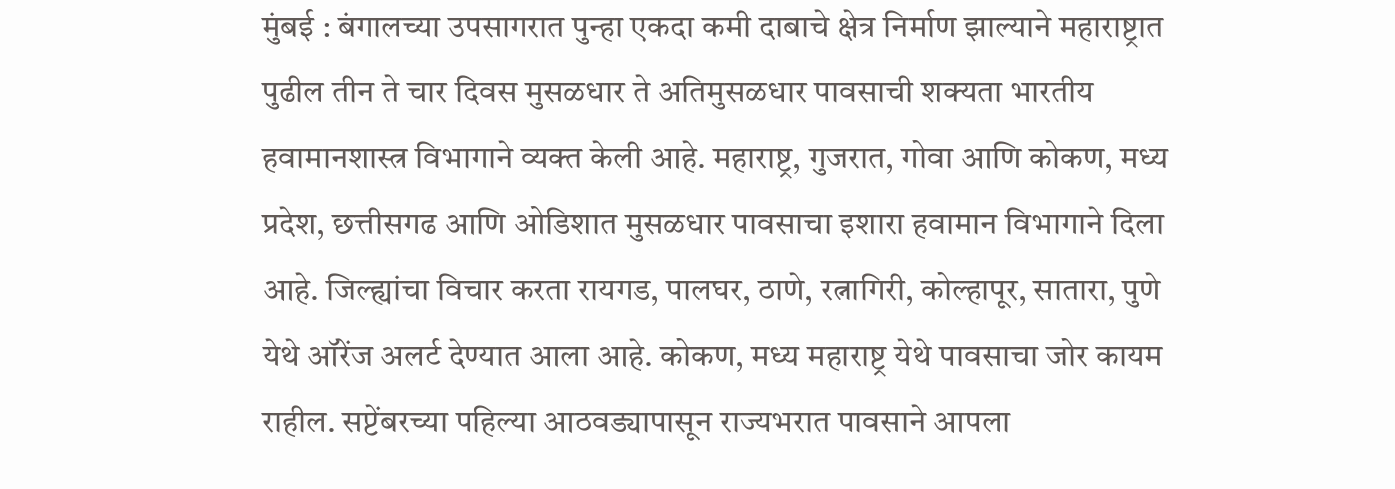मुंबई : बंगालच्या उपसागरात पुन्हा एकदा कमी दाबाचे क्षेत्र निर्माण झाल्याने महाराष्ट्रात पुढील तीन ते चार दिवस मुसळधार ते अतिमुसळधार पावसाची शक्यता भारतीय हवामानशास्त्र विभागाने व्यक्त केली आहे. महाराष्ट्र, गुजरात, गोवा आणि कोकण, मध्य प्रदेश, छत्तीसगढ आणि ओडिशात मुसळधार पावसाचा इशारा हवामान विभागाने दिला आहे. जिल्ह्यांचा विचार करता रायगड, पालघर, ठाणे, रत्नागिरी, कोल्हापूर, सातारा, पुणे येथे ऑरेंज अलर्ट देण्यात आला आहे. कोकण, मध्य महाराष्ट्र येथे पावसाचा जोर कायम राहील. सप्टेंबरच्या पहिल्या आठवड्यापासून राज्यभरात पावसाने आपला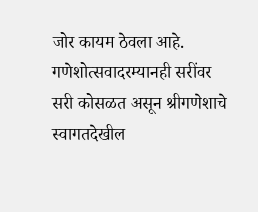जोर कायम ठेवला आहे. गणेशोत्सवादरम्यानही सरींवर सरी कोसळत असून श्रीगणेशाचे स्वागतदेखील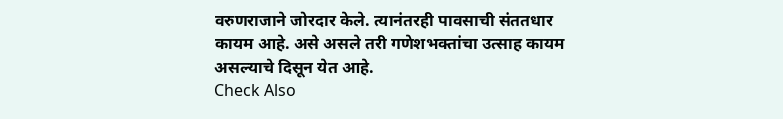वरुणराजाने जोरदार केले. त्यानंतरही पावसाची संततधार कायम आहे. असे असले तरी गणेशभक्तांचा उत्साह कायम असल्याचे दिसून येत आहे.
Check Also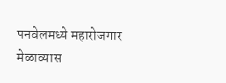पनवेलमध्ये महारोजगार मेळाव्यास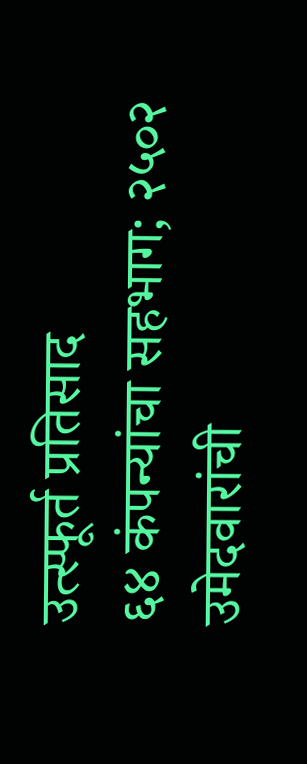उत्स्फूर्त प्रतिसाद
६४ कंपन्यांचा सहभाग; २५०२ उमेदवारांची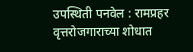उपस्थिती पनवेल : रामप्रहर वृत्तरोजगाराच्या शोधात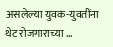असलेल्या युवक-युवतींना थेट रोजगाराच्या …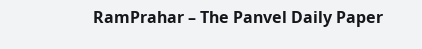RamPrahar – The Panvel Daily Paper